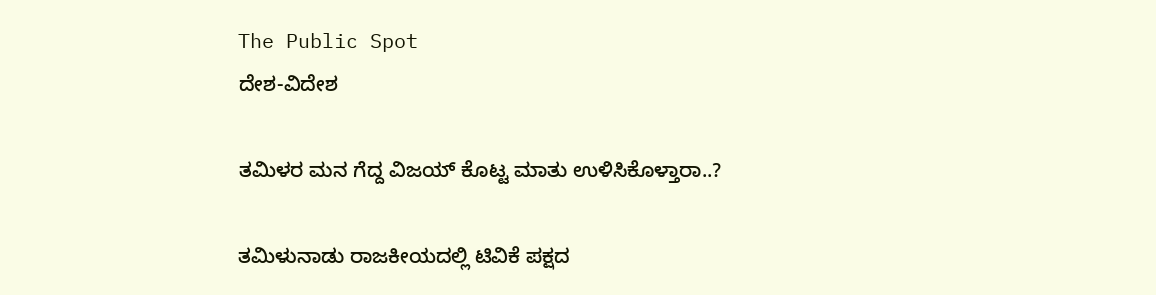The Public Spot
ದೇಶ-ವಿದೇಶ

ತಮಿಳರ ಮನ ಗೆದ್ದ ವಿಜಯ್‌ ಕೊಟ್ಟ ಮಾತು ಉಳಿಸಿಕೊಳ್ತಾರಾ..?

ತಮಿಳುನಾಡು ರಾಜಕೀಯದಲ್ಲಿ ಟಿವಿಕೆ ಪಕ್ಷದ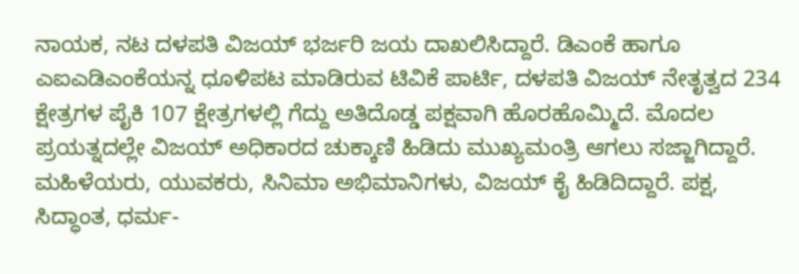ನಾಯಕ, ನಟ ದಳಪತಿ ವಿಜಯ್ ಭರ್ಜರಿ ಜಯ ದಾಖಲಿಸಿದ್ದಾರೆ. ಡಿಎಂಕೆ ಹಾಗೂ ಎಐಎಡಿಎಂಕೆಯನ್ನ ಧೂಳಿಪಟ ಮಾಡಿರುವ ಟಿವಿಕೆ ಪಾರ್ಟಿ, ದಳಪತಿ ವಿಜಯ್ ನೇತೃತ್ವದ 234 ಕ್ಷೇತ್ರಗಳ ಪೈಕಿ 107 ಕ್ಷೇತ್ರಗಳಲ್ಲಿ ಗೆದ್ದು ಅತಿದೊಡ್ಡ ಪಕ್ಷವಾಗಿ ಹೊರಹೊಮ್ಮಿದೆ. ಮೊದಲ ಪ್ರಯತ್ನದಲ್ಲೇ ವಿಜಯ್ ಅಧಿಕಾರದ ಚುಕ್ಕಾಣಿ ಹಿಡಿದು ಮುಖ್ಯಮಂತ್ರಿ ಆಗಲು ಸಜ್ಜಾಗಿದ್ದಾರೆ. ಮಹಿಳೆಯರು, ಯುವಕರು, ಸಿನಿಮಾ ಅಭಿಮಾನಿಗಳು, ವಿಜಯ್ ಕೈ ಹಿಡಿದಿದ್ದಾರೆ. ಪಕ್ಷ, ಸಿದ್ಧಾಂತ, ಧರ್ಮ-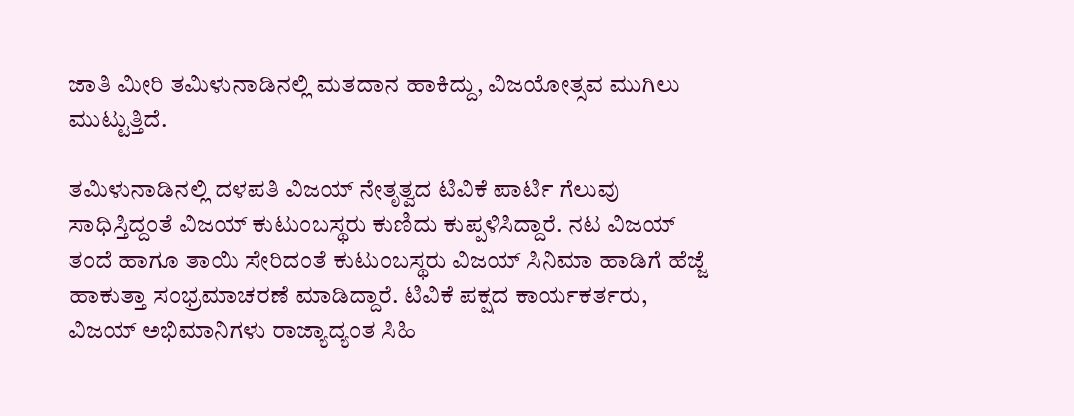ಜಾತಿ ಮೀರಿ ತಮಿಳುನಾಡಿನಲ್ಲಿ ಮತದಾನ ಹಾಕಿದ್ದು, ವಿಜಯೋತ್ಸವ ಮುಗಿಲು ಮುಟ್ಟುತ್ತಿದೆ.

ತಮಿಳುನಾಡಿನಲ್ಲಿ ದಳಪತಿ ವಿಜಯ್‌ ನೇತೃತ್ವದ ಟಿವಿಕೆ ಪಾರ್ಟಿ ಗೆಲುವು ಸಾಧಿಸ್ತಿದ್ದಂತೆ ವಿಜಯ್ ಕುಟುಂಬಸ್ಥರು ಕುಣಿದು ಕುಪ್ಪಳಿಸಿದ್ದಾರೆ. ನಟ ವಿಜಯ್ ತಂದೆ ಹಾಗೂ ತಾಯಿ ಸೇರಿದಂತೆ ಕುಟುಂಬಸ್ಥರು ವಿಜಯ್ ಸಿನಿಮಾ ಹಾಡಿಗೆ ಹೆಜ್ಜೆ ಹಾಕುತ್ತಾ ಸಂಭ್ರಮಾಚರಣೆ ಮಾಡಿದ್ದಾರೆ. ಟಿವಿಕೆ ಪಕ್ಷದ ಕಾರ್ಯಕರ್ತರು, ವಿಜಯ್‌ ಅಭಿಮಾನಿಗಳು ರಾಜ್ಯಾದ್ಯಂತ ಸಿಹಿ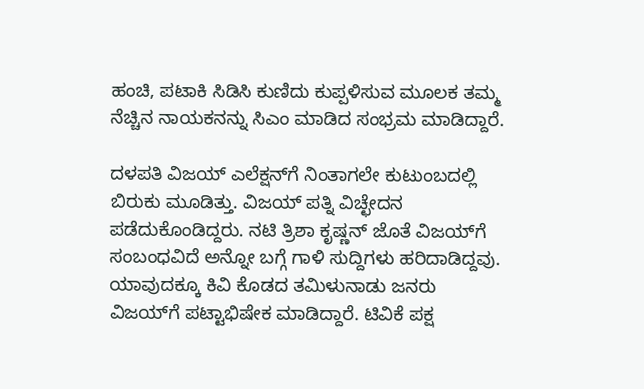ಹಂಚಿ, ಪಟಾಕಿ ಸಿಡಿಸಿ ಕುಣಿದು ಕುಪ್ಪಳಿಸುವ ಮೂಲಕ ತಮ್ಮ ನೆಚ್ಚಿನ ನಾಯಕನನ್ನು ಸಿಎಂ ಮಾಡಿದ ಸಂಭ್ರಮ ಮಾಡಿದ್ದಾರೆ.

ದಳಪತಿ ವಿಜಯ್‌‌‌ ಎಲೆಕ್ಷನ್‌ಗೆ ನಿಂತಾಗಲೇ ಕುಟುಂಬದಲ್ಲಿ ಬಿರುಕು ಮೂಡಿತ್ತು. ವಿಜಯ್ ಪತ್ನಿ ವಿಚ್ಛೇದನ ಪಡೆದುಕೊಂಡಿದ್ದರು. ನಟಿ ತ್ರಿಶಾ ಕೃಷ್ಣನ್‌ ಜೊತೆ ವಿಜಯ್‌‌ಗೆ ಸಂಬಂಧವಿದೆ ಅನ್ನೋ ಬಗ್ಗೆ ಗಾಳಿ ಸುದ್ದಿಗಳು ಹರಿದಾಡಿದ್ದವು. ಯಾವುದಕ್ಕೂ ಕಿವಿ ಕೊಡದ ತಮಿಳುನಾಡು ಜನರು ವಿಜಯ್‌ಗೆ ಪಟ್ಟಾಭಿಷೇಕ ಮಾಡಿದ್ದಾರೆ. ಟಿವಿಕೆ ಪಕ್ಷ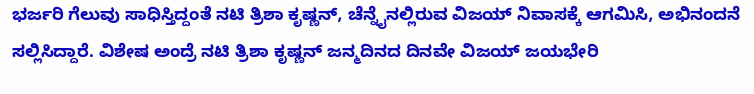ಭರ್ಜರಿ ಗೆಲುವು ಸಾಧಿಸ್ತಿದ್ದಂತೆ ನಟಿ ತ್ರಿಶಾ ಕೃಷ್ಣನ್, ಚೆನ್ನೈನಲ್ಲಿರುವ ವಿಜಯ್ ನಿವಾಸಕ್ಕೆ ಆಗಮಿಸಿ, ಅಭಿನಂದನೆ ಸಲ್ಲಿಸಿದ್ದಾರೆ. ವಿಶೇಷ ಅಂದ್ರೆ ನಟಿ ತ್ರಿಶಾ ಕೃಷ್ಣನ್‌ ಜನ್ಮದಿನದ ದಿನವೇ ವಿಜಯ್‌‌ ಜಯಭೇರಿ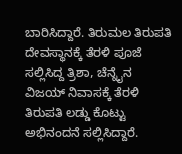ಬಾರಿಸಿದ್ದಾರೆ. ತಿರುಮಲ ತಿರುಪತಿ ದೇವಸ್ಥಾನಕ್ಕೆ ತೆರಳಿ ಪೂಜೆ ಸಲ್ಲಿಸಿದ್ದ ತ್ರಿಶಾ, ಚೆನ್ನೈನ ವಿಜಯ್ ನಿವಾಸಕ್ಕೆ ತೆರಳಿ ತಿರುಪತಿ ಲಡ್ಡು ಕೊಟ್ಟು ಅಭಿನಂದನೆ ಸಲ್ಲಿಸಿದ್ದಾರೆ.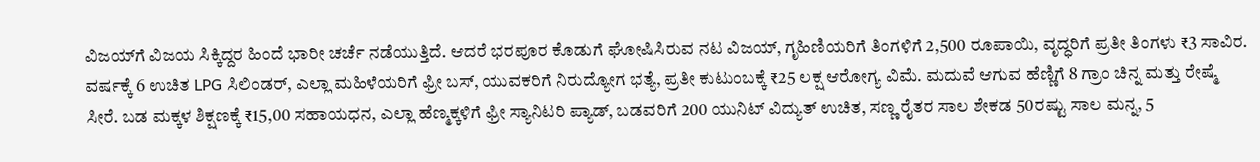ವಿಜಯ್‌ಗೆ ವಿಜಯ ಸಿಕ್ಕಿದ್ದರ ಹಿಂದೆ ಭಾರೀ ಚರ್ಚೆ ನಡೆಯುತ್ತಿದೆ. ಆದರೆ ಭರಪೂರ ಕೊಡುಗೆ ಘೋಷಿಸಿರುವ ನಟ ವಿಜಯ್‌, ಗೃಹಿಣಿಯರಿಗೆ ತಿಂಗಳಿಗೆ 2,500 ರೂಪಾಯಿ, ವೃದ್ಧರಿಗೆ ಪ್ರತೀ ತಿಂಗಳು ₹3 ಸಾವಿರ. ವರ್ಷಕ್ಕೆ 6 ಉಚಿತ LPG ಸಿಲಿಂಡರ್‌, ಎಲ್ಲಾ ಮಹಿಳೆಯರಿಗೆ ಫ್ರೀ ಬಸ್‌, ಯುವಕರಿಗೆ ನಿರುದ್ಯೋಗ ಭತ್ಯೆ, ಪ್ರತೀ ಕುಟುಂಬಕ್ಕೆ ₹25 ಲಕ್ಷ ಆರೋಗ್ಯ ವಿಮೆ. ಮದುವೆ ಆಗುವ ಹೆಣ್ಣಿಗೆ 8 ಗ್ರಾಂ ಚಿನ್ನ ಮತ್ತು ರೇಷ್ಮೆ ಸೀರೆ. ಬಡ ಮಕ್ಕಳ ಶಿಕ್ಷಣಕ್ಕೆ ₹15,00 ಸಹಾಯಧನ, ಎಲ್ಲಾ ಹೆಣ್ಮಕ್ಕಳಿಗೆ ಫ್ರೀ ಸ್ಯಾನಿಟರಿ ಪ್ಯಾಡ್‌, ಬಡವರಿಗೆ 200 ಯುನಿಟ್‌‌ ವಿದ್ಯುತ್‌ ಉಚಿತ, ಸಣ್ಣ ರೈತರ ಸಾಲ ಶೇಕಡ 50ರಷ್ಟು ಸಾಲ ಮನ್ನ, 5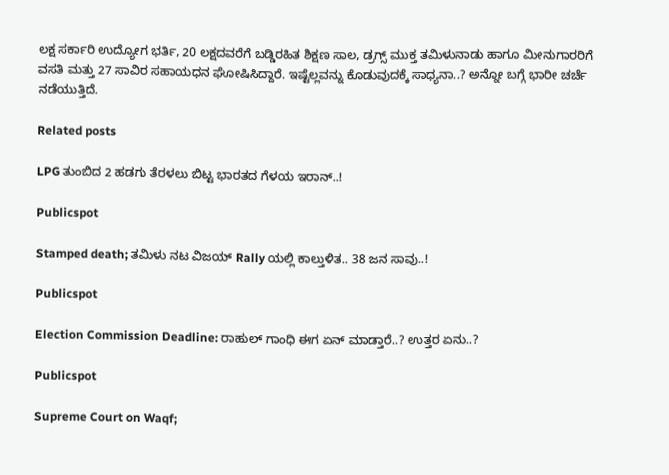ಲಕ್ಷ ಸರ್ಕಾರಿ ಉದ್ಯೋಗ ಭರ್ತಿ, 20 ಲಕ್ಷದವರೆಗೆ ಬಡ್ಡಿರಹಿತ ಶಿಕ್ಷಣ ಸಾಲ, ಡ್ರಗ್ಸ್‌ ಮುಕ್ತ ತಮಿಳುನಾಡು ಹಾಗೂ ಮೀನುಗಾರರಿಗೆ ವಸತಿ ಮತ್ತು 27 ಸಾವಿರ ಸಹಾಯಧನ ಘೋಷಿಸಿದ್ದಾರೆ. ಇಷ್ಟೆಲ್ಲವನ್ನು ಕೊಡುವುದಕ್ಕೆ ಸಾಧ್ಯನಾ..? ಅನ್ನೋ ಬಗ್ಗೆ ಭಾರೀ ಚರ್ಚೆ ನಡೆಯುತ್ತಿದೆ.

Related posts

LPG ತುಂಬಿದ 2 ಹಡಗು ತೆರಳಲು ಬಿಟ್ಟ ಭಾರತದ ಗೆಳಯ ಇರಾನ್‌..!

Publicspot

Stamped death; ತಮಿಳು ನಟ ವಿಜಯ್ Rally ಯಲ್ಲಿ ಕಾಲ್ತುಳಿತ.. 38 ಜನ ಸಾವು..!

Publicspot

Election Commission Deadline: ರಾಹುಲ್‌ ಗಾಂಧಿ ಈಗ ಏನ್‌ ಮಾಡ್ತಾರೆ..? ಉತ್ತರ ಏನು..?

Publicspot

Supreme Court on Waqf;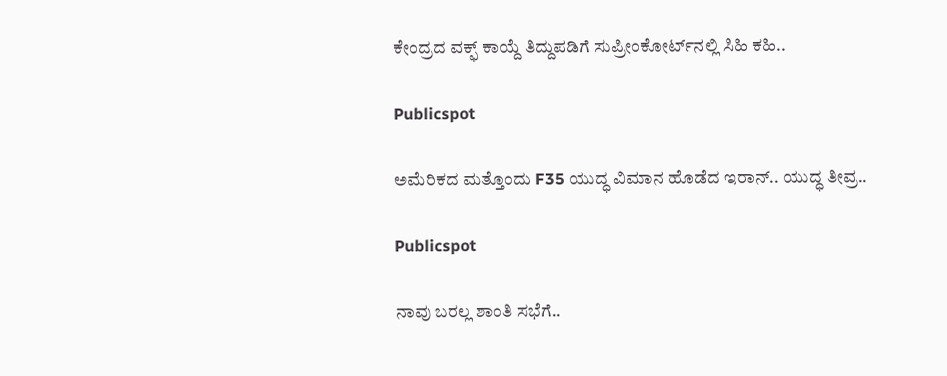ಕೇಂದ್ರದ ವಕ್ಫ್‌ ಕಾಯ್ದೆ ತಿದ್ದುಪಡಿಗೆ ಸುಪ್ರೀಂಕೋರ್ಟ್‌ನಲ್ಲಿ ಸಿಹಿ ಕಹಿ..

Publicspot

ಅಮೆರಿಕದ ಮತ್ತೊಂದು F35 ಯುದ್ಧ ವಿಮಾನ ಹೊಡೆದ ಇರಾನ್.. ಯುದ್ಧ ತೀವ್ರ..

Publicspot

ನಾವು ಬರಲ್ಲ ಶಾಂತಿ ಸಭೆಗೆ..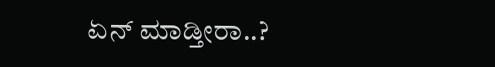ಏನ್ ಮಾಡ್ತೀರಾ..?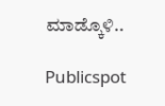ಮಾಡ್ಕೊಳಿ..

Publicspot